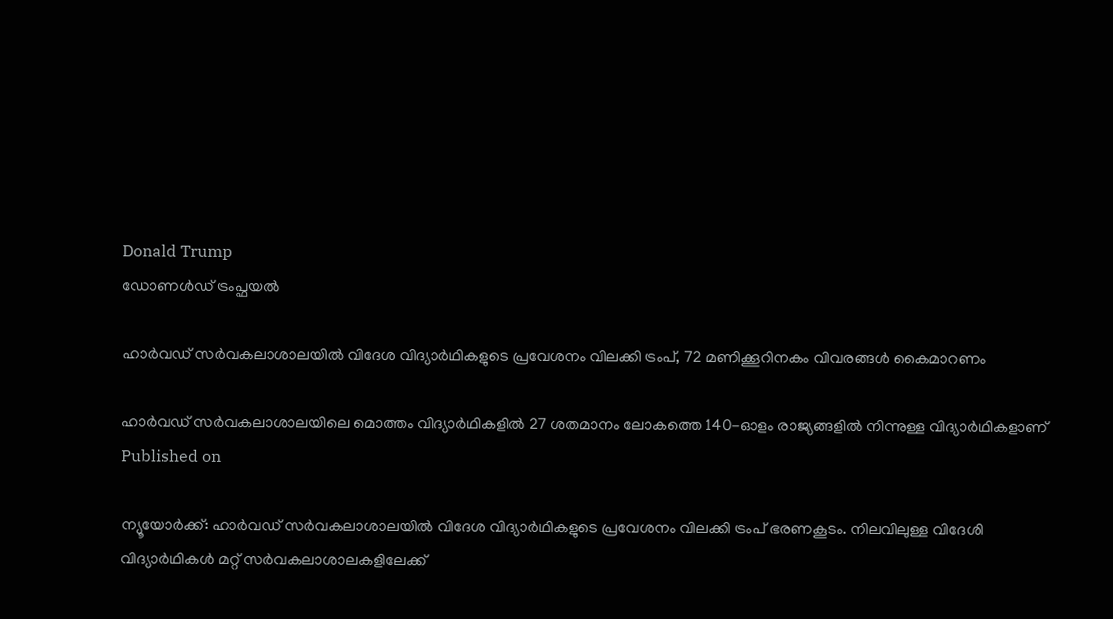Donald Trump
ഡോണള്‍ഡ് ട്രംപ്ഫയൽ

ഹാർവഡ് സർവകലാശാലയിൽ വിദേശ വിദ്യാർഥികളുടെ പ്രവേശനം വിലക്കി ട്രംപ്, 72 മണിക്കൂറിനകം വിവരങ്ങൾ കൈമാറണം

ഹാർവഡ് സർവകലാശാലയിലെ മൊത്തം വിദ്യാർഥികളിൽ 27 ശതമാനം ലോകത്തെ 140-ഓളം രാജ്യങ്ങളിൽ നിന്നുള്ള വിദ്യാർ‌ഥികളാണ്
Published on

ന്യൂയോർക്ക്: ഹാർവഡ് സർവകലാശാലയിൽ വിദേശ വിദ്യാർഥികളുടെ പ്രവേശനം വിലക്കി ട്രംപ് ഭരണകൂടം. നിലവിലുള്ള വിദേശി വിദ്യാർഥികൾ മറ്റ് സർവകലാശാലകളിലേക്ക്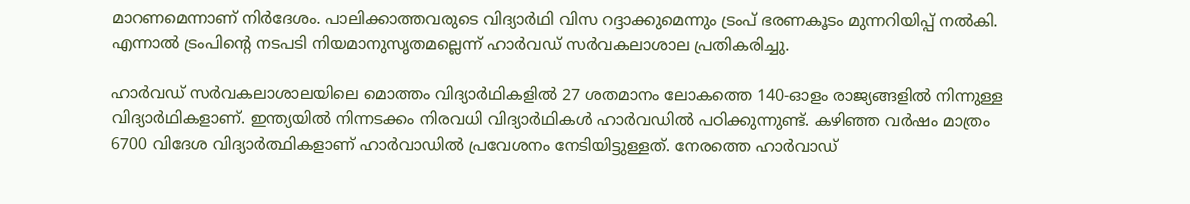മാറണമെന്നാണ് നിർദേശം. പാലിക്കാത്തവരുടെ വിദ്യാർഥി വിസ റദ്ദാക്കുമെന്നും ട്രംപ് ഭരണകൂടം മുന്നറിയിപ്പ് നൽകി. എന്നാൽ ട്രംപിന്റെ നടപടി നിയമാനുസൃതമല്ലെന്ന് ഹാർവഡ് സർവകലാശാല പ്രതികരിച്ചു.

ഹാർവഡ് സർവകലാശാലയിലെ മൊത്തം വിദ്യാർഥികളിൽ 27 ശതമാനം ലോകത്തെ 140-ഓളം രാജ്യങ്ങളിൽ നിന്നുള്ള വിദ്യാർ‌ഥികളാണ്. ഇന്ത്യയിൽ നിന്നടക്കം നിരവധി വിദ്യാർഥികൾ ഹാർവഡിൽ പഠിക്കുന്നുണ്ട്. കഴിഞ്ഞ വർഷം മാത്രം 6700 വിദേശ വിദ്യാർത്ഥികളാണ് ഹാർവാഡിൽ പ്രവേശനം നേടിയിട്ടുള്ളത്. നേരത്തെ ഹാർവാഡ്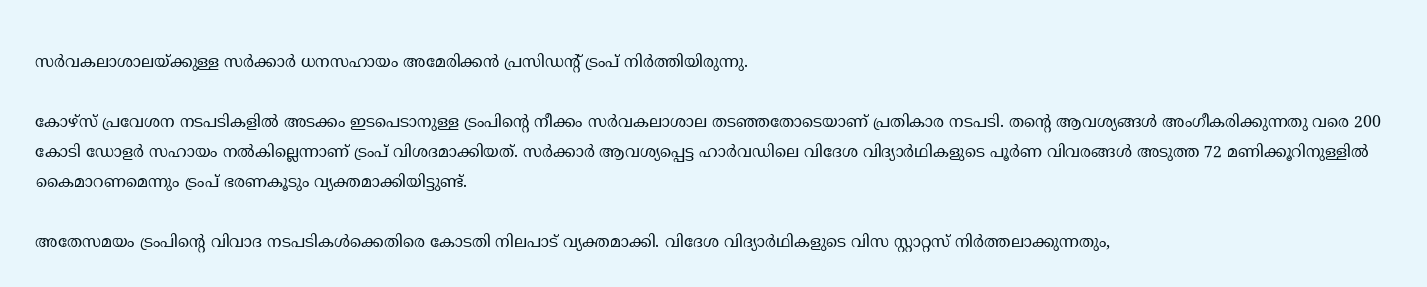സർവകലാശാലയ്ക്കുള്ള സർക്കാർ ധനസഹായം അമേരിക്കൻ പ്രസിഡന്റ് ട്രംപ് നിർത്തിയിരുന്നു.

കോഴ്സ് പ്രവേശന നടപടികളിൽ അടക്കം ഇടപെടാനുള്ള ട്രംപിന്റെ നീക്കം സർവകലാശാല തടഞ്ഞതോടെയാണ് പ്രതികാര നടപടി. തന്റെ ആവശ്യങ്ങൾ അംഗീകരിക്കുന്നതു വരെ 200 കോടി ഡോളർ സഹായം നൽകില്ലെന്നാണ് ട്രംപ് വിശദമാക്കിയത്. സർക്കാർ ആവശ്യപ്പെട്ട ഹാർവഡിലെ വിദേശ വിദ്യാർഥികളുടെ പൂർണ വിവരങ്ങൾ അടുത്ത 72 മണിക്കൂറിനുള്ളിൽ കൈമാറണമെന്നും ട്രംപ് ഭരണകൂടും വ്യക്തമാക്കിയിട്ടുണ്ട്.

അതേസമയം ട്രംപിന്റെ വിവാദ നടപടികൾക്കെതിരെ കോടതി നിലപാട് വ്യക്തമാക്കി. വിദേശ വിദ്യാർഥികളുടെ വിസ സ്റ്റാറ്റസ് നിർത്തലാക്കുന്നതും,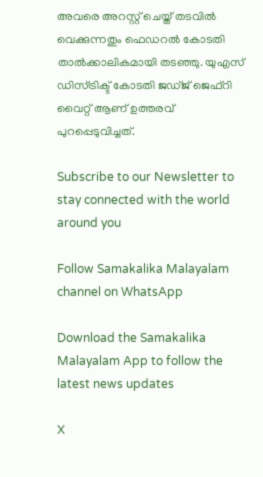അവരെ അറസ്റ്റ് ചെയ്ത് തടവിൽ വെക്കുന്നതും ഫെഡറൽ കോടതി താൽക്കാലികമായി തടഞ്ഞു. യുഎസ് ഡിസ്ട്രിക്ട് കോടതി ജഡ്ജ് ജെഫ്‌റി വൈറ്റ് ആണ് ഉത്തരവ് പുറപ്പെടുവിച്ചത്.

Subscribe to our Newsletter to stay connected with the world around you

Follow Samakalika Malayalam channel on WhatsApp

Download the Samakalika Malayalam App to follow the latest news updates

X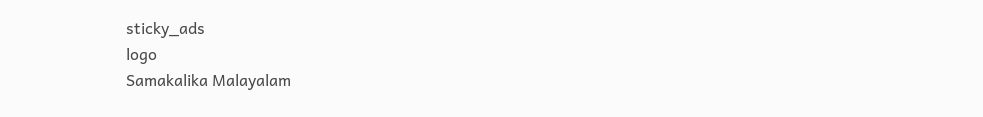sticky_ads
logo
Samakalika Malayalam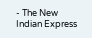- The New Indian Express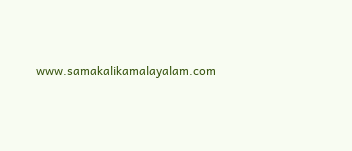www.samakalikamalayalam.com